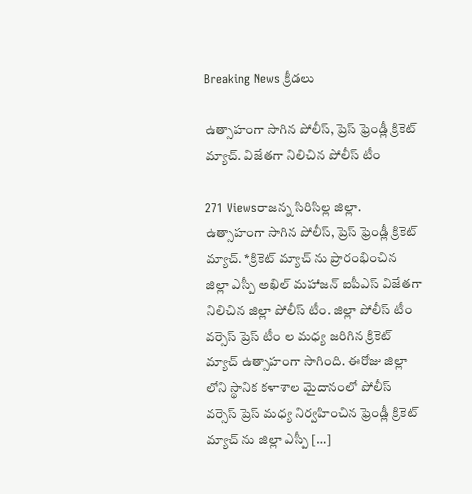Breaking News క్రీడలు

ఉత్సాహంగా సాగిన పోలీస్, ప్రెస్ ఫ్రెండ్లీ క్రికెట్ మ్యాచ్. విజేతగా నిలిచిన పోలీస్ టీం

271 Viewsరాజన్న సిరిసిల్ల జిల్లా. ఉత్సాహంగా సాగిన పోలీస్, ప్రెస్ ఫ్రెండ్లీ క్రికెట్ మ్యాచ్. *క్రికెట్ మ్యాచ్ ను ప్రారంభించిన జిల్లా ఎస్పీ అఖిల్ మహాజన్ ఐపీఎస్ విజేతగా నిలిచిన జిల్లా పోలీస్ టీం. జిల్లా పోలీస్ టీం వర్సెస్ ప్రెస్ టీం ల మధ్య జరిగిన క్రికెట్ మ్యాచ్ ఉత్సాహంగా సాగింది. ఈరోజు జిల్లా లోని స్థానిక కళాశాల మైదానంలో పోలీస్ వర్సెస్ ప్రెస్ మధ్య నిర్వహించిన ఫ్రెండ్లీ క్రికెట్ మ్యాచ్ ను జిల్లా ఎస్పీ […]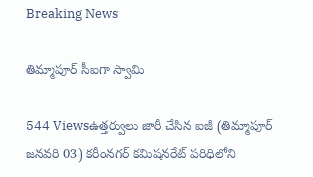Breaking News

తిమ్మాపూర్ సీఐగా స్వామి

544 Viewsఉత్తర్వులు జారీ చేసిన ఐజీ (తిమ్మాపూర్ జనవరి 03) కరీంనగర్ కమిషనరేట్ పరిధిలోని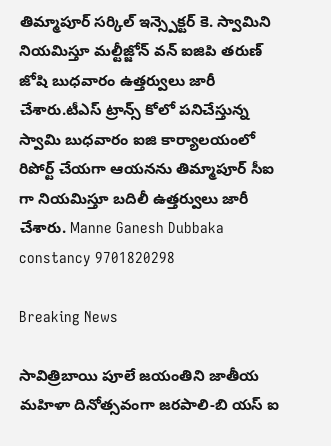తిమ్మాపూర్ సర్కిల్ ఇన్స్పెక్టర్ కె. స్వామిని నియమిస్తూ మల్టీజ్జోన్ వన్ ఐజిపి తరుణ్ జోషి బుధవారం ఉత్తర్వులు జారీ చేశారు.టీఎస్ ట్రాన్స్ కోలో పనిచేస్తున్న స్వామి బుధవారం ఐజి కార్యాలయంలో రిపోర్ట్ చేయగా ఆయనను తిమ్మాపూర్ సీఐ గా నియమిస్తూ బదిలీ ఉత్తర్వులు జారీ చేశారు. Manne Ganesh Dubbaka constancy 9701820298

Breaking News

సావిత్రిబాయి పూలే జయంతిని జాతీయ మహిళా దినోత్సవంగా జరపాలి-బి యస్ ఐ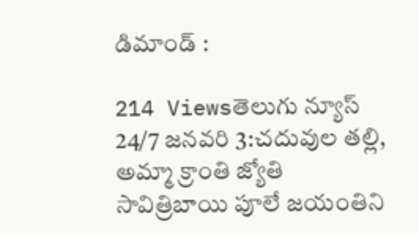డిమాండ్ :

214 Viewsతెలుగు న్యూస్ 24/7 జనవరి 3:చదువుల తల్లి, అమ్మా క్రాంతి జ్యోతి సావిత్రిబాయి పూలే జయంతిని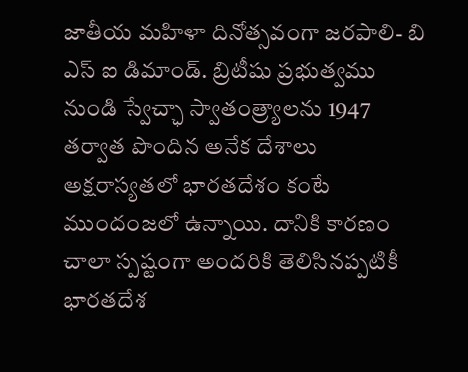జాతీయ మహిళా దినోత్సవంగా జరపాలి- బి ఎస్ ఐ డిమాండ్. బ్రిటీషు ప్రభుత్వము నుండి స్వేచ్ఛా స్వాతంత్ర్యాలను 1947 తర్వాత పొందిన అనేక దేశాలు అక్షరాస్యతలో భారతదేశం కంటే ముందంజలో ఉన్నాయి. దానికి కారణం చాలా స్పష్టంగా అందరికి తెలిసినప్పటికీ భారతదేశ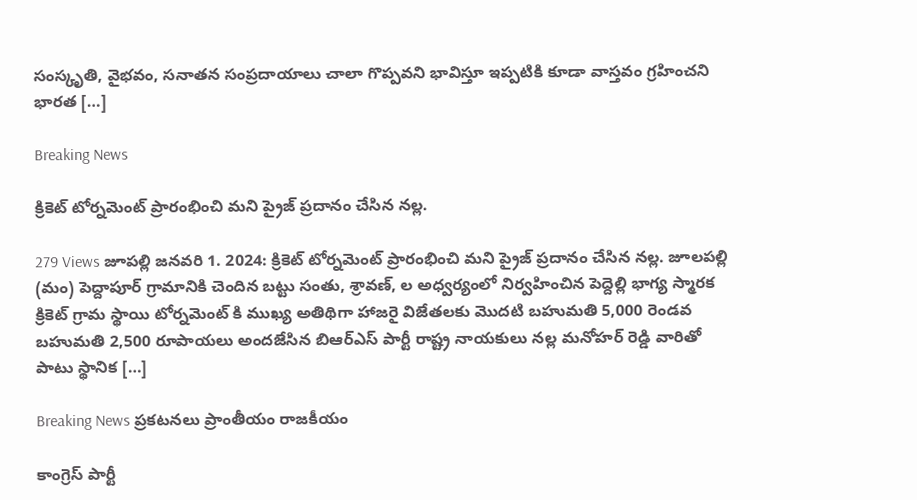సంస్కృతి, వైభవం, సనాతన సంప్రదాయాలు చాలా గొప్పవని భావిస్తూ ఇప్పటికి కూడా వాస్తవం గ్రహించని భారత […]

Breaking News

క్రికెట్ టోర్నమెంట్ ప్రారంభించి మని ప్రైజ్ ప్రదానం చేసిన నల్ల.

279 Views జూపల్లి జనవరి 1. 2024: క్రికెట్ టోర్నమెంట్ ప్రారంభించి మని ప్రైజ్ ప్రదానం చేసిన నల్ల. జూలపల్లి (మం) పెద్దాపూర్ గ్రామానికి చెందిన బట్టు సంతు, శ్రావణ్, ల అధ్వర్యంలో నిర్వహించిన పెద్దెల్లి భాగ్య స్మారక క్రికెట్ గ్రామ స్థాయి టోర్నమెంట్ కి ముఖ్య అతిథిగా హాజరై విజేతలకు మొదటి బహుమతి 5,000 రెండవ బహుమతి 2,500 రూపాయలు అందజేసిన బిఆర్ఎస్ పార్టీ రాష్ట్ర నాయకులు నల్ల మనోహర్ రెడ్డి వారితో పాటు స్థానిక […]

Breaking News ప్రకటనలు ప్రాంతీయం రాజకీయం

కాంగ్రెస్ పార్టీ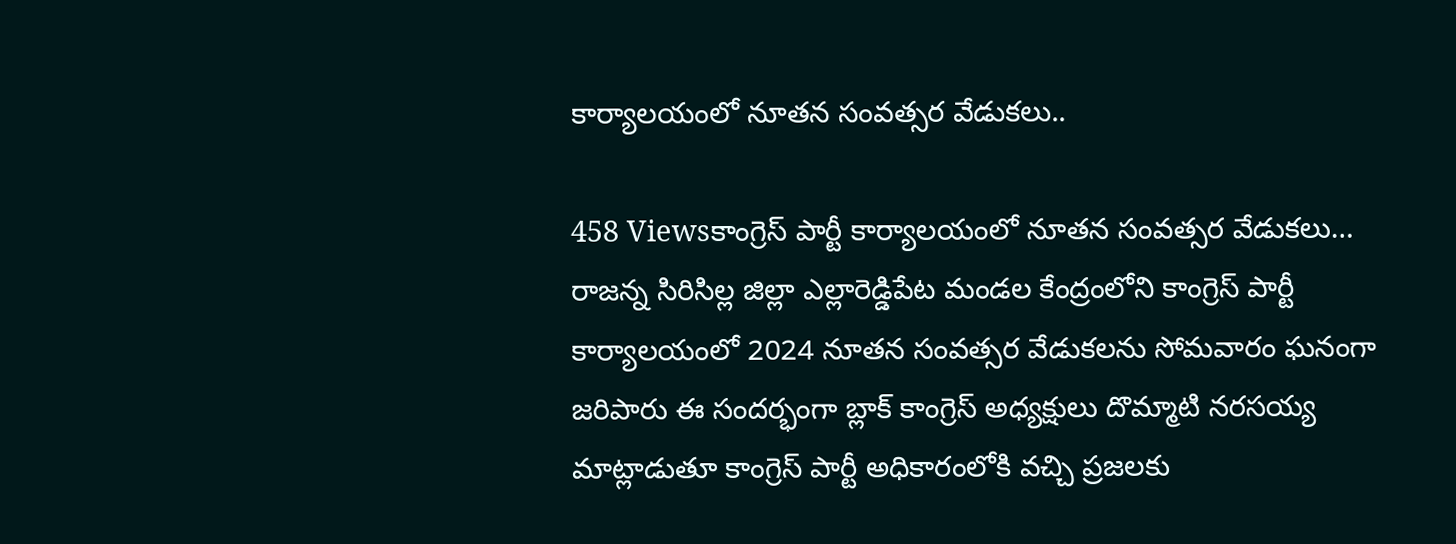కార్యాలయంలో నూతన సంవత్సర వేడుకలు..

458 Viewsకాంగ్రెస్ పార్టీ కార్యాలయంలో నూతన సంవత్సర వేడుకలు… రాజన్న సిరిసిల్ల జిల్లా ఎల్లారెడ్డిపేట మండల కేంద్రంలోని కాంగ్రెస్ పార్టీ కార్యాలయంలో 2024 నూతన సంవత్సర వేడుకలను సోమవారం ఘనంగా జరిపారు ఈ సందర్భంగా బ్లాక్ కాంగ్రెస్ అధ్యక్షులు దొమ్మాటి నరసయ్య మాట్లాడుతూ కాంగ్రెస్ పార్టీ అధికారంలోకి వచ్చి ప్రజలకు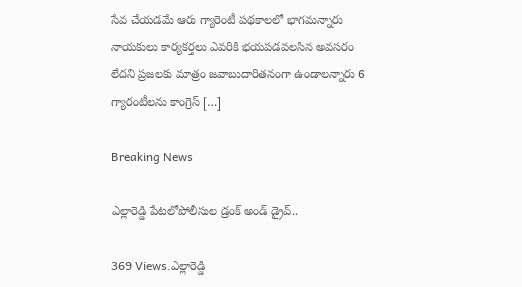సేవ చేయడమే ఆరు గ్యారెంటీ పథకాలలో భాగమన్నారు నాయకులు కార్యకర్తలు ఎవరికి భయపడవలసిన అవసరం లేదని ప్రజలకు మాత్రం జవాబుదారితనంగా ఉండాలన్నారు 6 గ్యారంటీలను కాంగ్రెస్ […]

Breaking News

ఎల్లారెడ్డి పేటలోపోలీసుల డ్రంక్ అండ్ డ్రైవ్..

369 Views.ఎల్లారెడ్డి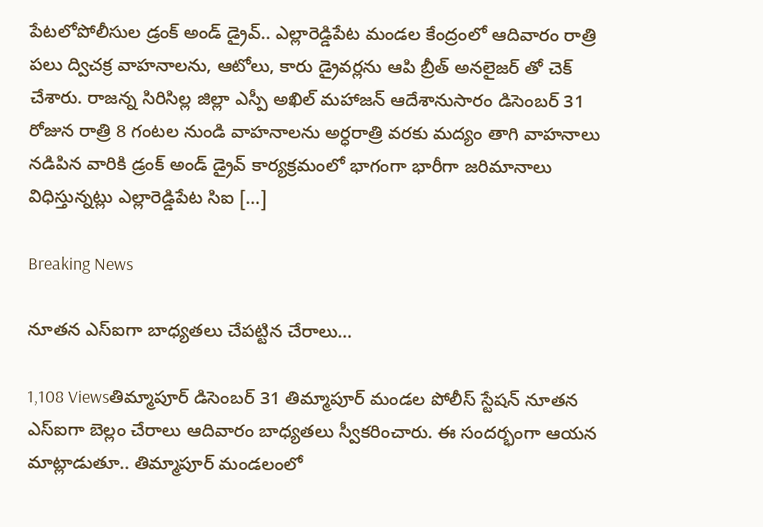పేటలోపోలీసుల డ్రంక్ అండ్ డ్రైవ్.. ఎల్లారెడ్డిపేట మండల కేంద్రంలో ఆదివారం రాత్రి పలు ద్విచక్ర వాహనాలను, ఆటోలు, కారు డ్రైవర్లను ఆపి బ్రీత్ అనలైజర్ తో చెక్ చేశారు. రాజన్న సిరిసిల్ల జిల్లా ఎస్పీ అఖిల్ మహాజన్ ఆదేశానుసారం డిసెంబర్ 31 రోజున రాత్రి 8 గంటల నుండి వాహనాలను అర్ధరాత్రి వరకు మద్యం తాగి వాహనాలు నడిపిన వారికి డ్రంక్ అండ్ డ్రైవ్ కార్యక్రమంలో భాగంగా భారీగా జరిమానాలు విధిస్తున్నట్లు ఎల్లారెడ్డిపేట సిఐ […]

Breaking News

నూతన ఎస్ఐగా బాధ్యతలు చేపట్టిన చేరాలు…

1,108 Viewsతిమ్మాపూర్ డిసెంబర్ 31 తిమ్మాపూర్ మండల పోలీస్ స్టేషన్ నూతన ఎస్ఐగా బెల్లం చేరాలు ఆదివారం బాధ్యతలు స్వీకరించారు. ఈ సందర్భంగా ఆయన మాట్లాడుతూ.. తిమ్మాపూర్ మండలంలో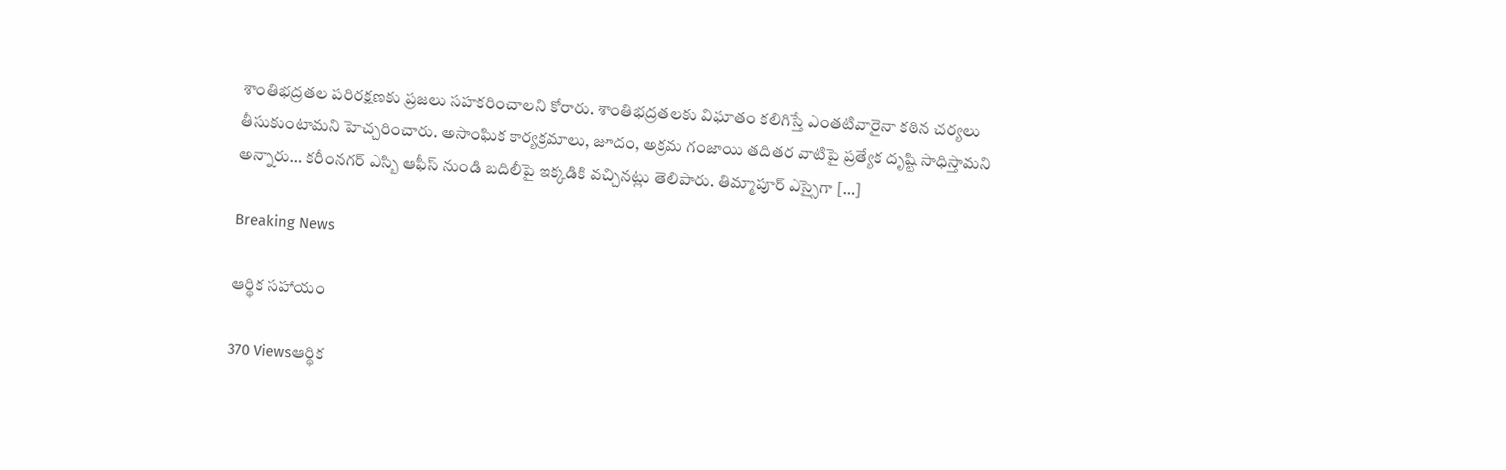శాంతిభద్రతల పరిరక్షణకు ప్రజలు సహకరించాలని కోరారు. శాంతిభద్రతలకు విఘాతం కలిగిస్తే ఎంతటివారైనా కఠిన చర్యలు తీసుకుంటామని హెచ్చరించారు. అసాంఘిక కార్యక్రమాలు, జూదం, అక్రమ గంజాయి తదితర వాటిపై ప్రత్యేక దృష్టి సాధిస్తామని అన్నారు… కరీంనగర్ ఎస్బి ఆఫీస్ నుండి బదిలీపై ఇక్కడికి వచ్చినట్లు తెలిపారు. తిమ్మాపూర్ ఎస్సైగా […]

Breaking News

ఆర్థిక సహాయం

370 Viewsఆర్థిక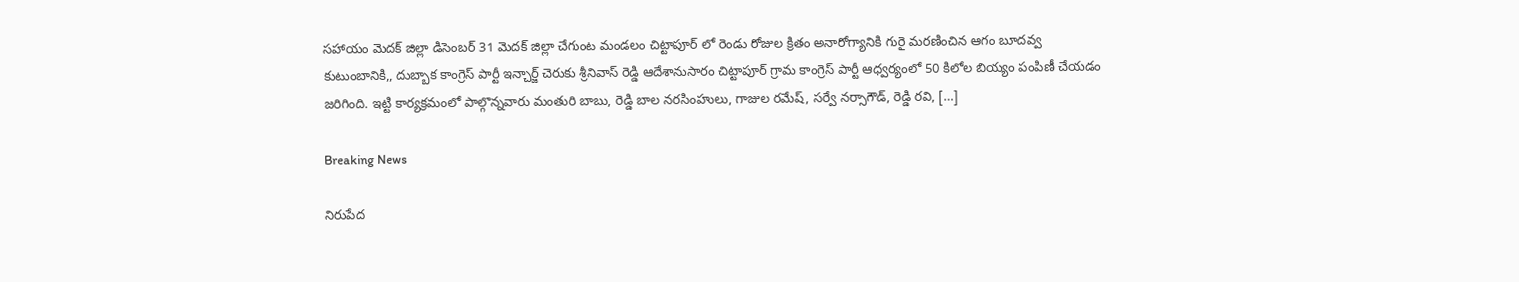సహాయం మెదక్ జిల్లా డిసెంబర్ 31 మెదక్ జిల్లా చేగుంట మండలం చిట్టాపూర్ లో రెండు రోజుల క్రితం అనారోగ్యానికి గురై మరణించిన ఆగం బూదవ్వ కుటుంబానికి,, దుబ్బాక కాంగ్రెస్ పార్టీ ఇన్చార్జ్ చెరుకు శ్రీనివాస్ రెడ్డి ఆదేశానుసారం చిట్టాపూర్ గ్రామ కాంగ్రెస్ పార్టీ ఆధ్వర్యంలో 50 కిలోల బియ్యం పంపిణీ చేయడం జరిగింది. ఇట్టి కార్యక్రమంలో పాల్గొన్నవారు మంతురి బాబు, రెడ్డి బాల నరసింహులు, గాజుల రమేష్, సర్వే నర్సాగౌడ్, రెడ్డి రవి, […]

Breaking News

నిరుపేద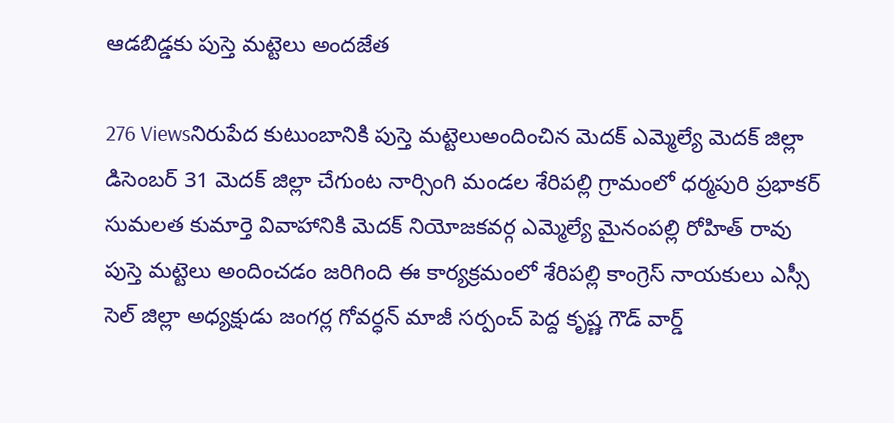ఆడబిడ్డకు పుస్తె మట్టెలు అందజేత

276 Viewsనిరుపేద కుటుంబానికి పుస్తె మట్టెలుఅందించిన మెదక్ ఎమ్మెల్యే మెదక్ జిల్లా డిసెంబర్ 31 మెదక్ జిల్లా చేగుంట నార్సింగి మండల శేరిపల్లి గ్రామంలో ధర్మపురి ప్రభాకర్ సుమలత కుమార్తె వివాహానికి మెదక్ నియోజకవర్గ ఎమ్మెల్యే మైనంపల్లి రోహిత్ రావు పుస్తె మట్టెలు అందించడం జరిగింది ఈ కార్యక్రమంలో శేరిపల్లి కాంగ్రెస్ నాయకులు ఎస్సీ సెల్ జిల్లా అధ్యక్షుడు జంగర్ల గోవర్ధన్ మాజీ సర్పంచ్ పెద్ద కృష్ణ గౌడ్ వార్డ్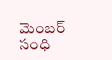మెంబర్ సంధి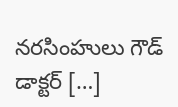నరసింహులు గౌడ్ డాక్టర్ […]